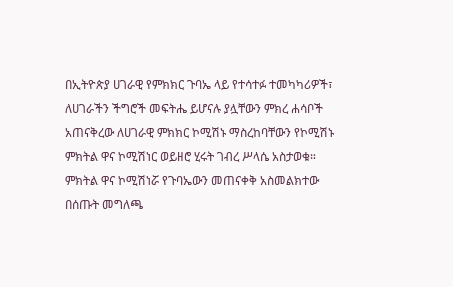በኢትዮጵያ ሀገራዊ የምክክር ጉባኤ ላይ የተሳተፉ ተመካካሪዎች፣ ለሀገራችን ችግሮች መፍትሔ ይሆናሉ ያሏቸውን ምክረ ሐሳቦች አጠናቅረው ለሀገራዊ ምክክር ኮሚሽኑ ማስረከባቸውን የኮሚሽኑ ምክትል ዋና ኮሚሽነር ወይዘሮ ሂሩት ገብረ ሥላሴ አስታወቁ።
ምክትል ዋና ኮሚሽነሯ የጉባኤውን መጠናቀቅ አስመልክተው በሰጡት መግለጫ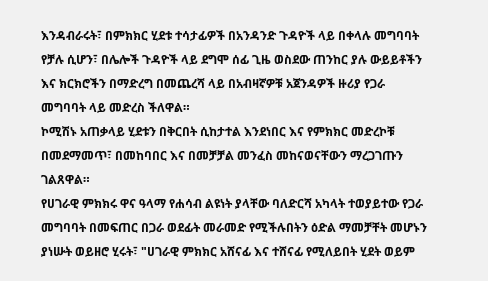እንዳብራሩት፣ በምክክር ሂደቱ ተሳታፊዎች በአንዳንድ ጉዳዮች ላይ በቀላሉ መግባባት የቻሉ ሲሆን፣ በሌሎች ጉዳዮች ላይ ደግሞ ሰፊ ጊዜ ወስደው ጠንከር ያሉ ውይይቶችን እና ክርክሮችን በማድረግ በመጨረሻ ላይ በአብዛኛዎቹ አጀንዳዎች ዙሪያ የጋራ መግባባት ላይ መድረስ ችለዋል።
ኮሚሽኑ አጠቃላይ ሂደቱን በቅርበት ሲከታተል እንደነበር እና የምክክር መድረኮቹ በመደማመጥ፣ በመከባበር እና በመቻቻል መንፈስ መከናወናቸውን ማረጋገጡን ገልጸዋል።
የሀገራዊ ምክክሩ ዋና ዓላማ የሐሳብ ልዩነት ያላቸው ባለድርሻ አካላት ተወያይተው የጋራ መግባባት በመፍጠር በጋራ ወደፊት መራመድ የሚችሉበትን ዕድል ማመቻቸት መሆኑን ያነሡት ወይዘሮ ሂሩት፣ "ሀገራዊ ምክክር አሸናፊ እና ተሸናፊ የሚለይበት ሂደት ወይም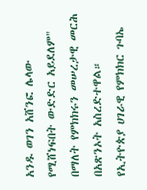አንዱ ወገን አሸንፎ ሌላው የሚሸነፍበት ውድድር አይደለም" በማለት የምክክሩን መሠረታዊ መርሕ በአጽንኦት አስረድተዋል።
የኢትዮጵያ ሀገራዊ የምክክር ጉባኤ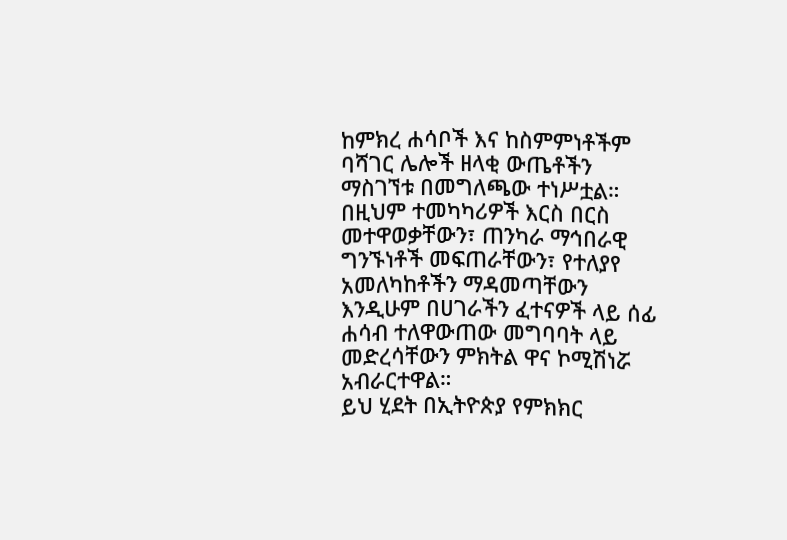ከምክረ ሐሳቦች እና ከስምምነቶችም ባሻገር ሌሎች ዘላቂ ውጤቶችን ማስገኘቱ በመግለጫው ተነሥቷል። በዚህም ተመካካሪዎች እርስ በርስ መተዋወቃቸውን፣ ጠንካራ ማኅበራዊ ግንኙነቶች መፍጠራቸውን፣ የተለያየ አመለካከቶችን ማዳመጣቸውን እንዲሁም በሀገራችን ፈተናዎች ላይ ሰፊ ሐሳብ ተለዋውጠው መግባባት ላይ መድረሳቸውን ምክትል ዋና ኮሚሽነሯ አብራርተዋል።
ይህ ሂደት በኢትዮጵያ የምክክር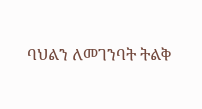ባህልን ለመገንባት ትልቅ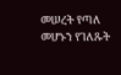መሠረት የጣለ መሆኑን የገለጹት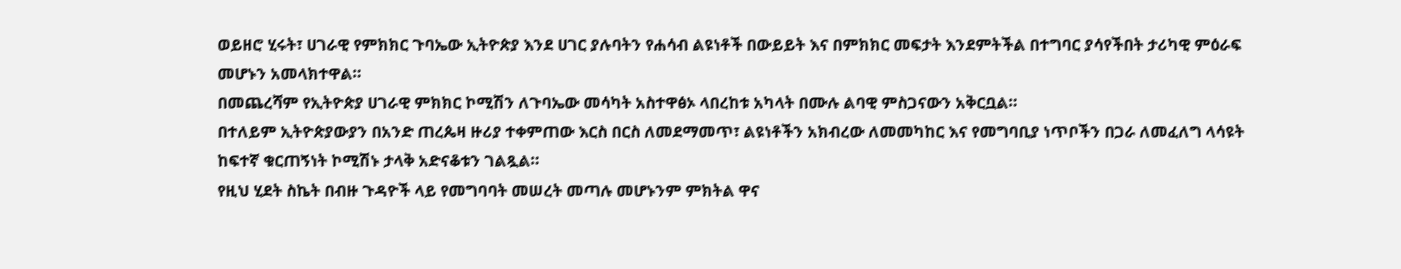ወይዘሮ ሂሩት፣ ሀገራዊ የምክክር ጉባኤው ኢትዮጵያ እንደ ሀገር ያሉባትን የሐሳብ ልዩነቶች በውይይት እና በምክክር መፍታት እንደምትችል በተግባር ያሳየችበት ታሪካዊ ምዕራፍ መሆኑን አመላክተዋል።
በመጨረሻም የኢትዮጵያ ሀገራዊ ምክክር ኮሚሽን ለጉባኤው መሳካት አስተዋፅኦ ላበረከቱ አካላት በሙሉ ልባዊ ምስጋናውን አቅርቧል።
በተለይም ኢትዮጵያውያን በአንድ ጠረጴዛ ዙሪያ ተቀምጠው እርስ በርስ ለመደማመጥ፣ ልዩነቶችን አክብረው ለመመካከር እና የመግባቢያ ነጥቦችን በጋራ ለመፈለግ ላሳዩት ከፍተኛ ቁርጠኝነት ኮሚሽኑ ታላቅ አድናቆቱን ገልጿል።
የዚህ ሂደት ስኬት በብዙ ጉዳዮች ላይ የመግባባት መሠረት መጣሉ መሆኑንም ምክትል ዋና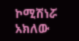ኮሚሽነሯ አክለው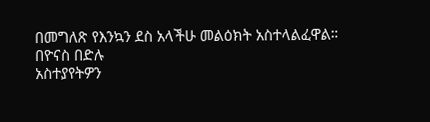በመግለጽ የእንኳን ደስ አላችሁ መልዕክት አስተላልፈዋል።
በዮናስ በድሉ
አስተያየትዎን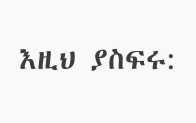እዚህ ያስፍሩ: